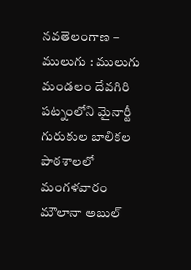నవతెలంగాణ – ములుగు : ములుగు మండలం దేవగిరి పట్నంలోని మైనార్టీ గురుకుల బాలికల పాఠశాలలో మంగళవారం మౌలానా అబుల్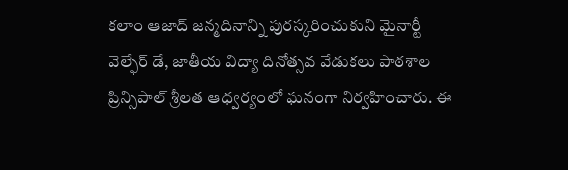కలాం ఆజాద్ జన్మదినాన్ని పురస్కరించుకుని మైనార్టీ వెల్ఫేర్ డే, జాతీయ విద్యా దినోత్సవ వేడుకలు పాఠశాల ప్రిన్సిపాల్ శ్రీలత ఆధ్వర్యంలో ఘనంగా నిర్వహించారు. ఈ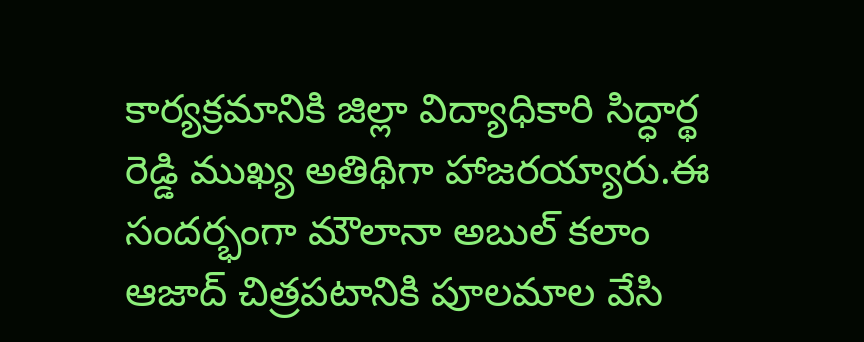కార్యక్రమానికి జిల్లా విద్యాధికారి సిద్ధార్థ రెడ్డి ముఖ్య అతిథిగా హాజరయ్యారు.ఈ సందర్భంగా మౌలానా అబుల్ కలాం ఆజాద్ చిత్రపటానికి పూలమాల వేసి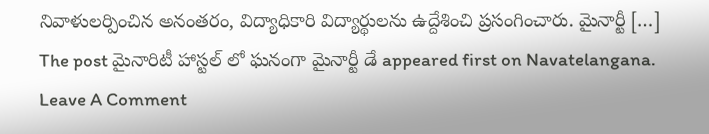నివాళులర్పించిన అనంతరం, విద్యాధికారి విద్యార్థులను ఉద్దేశించి ప్రసంగించారు. మైనార్టీ […]
The post మైనారిటీ హాస్టల్ లో ఘనంగా మైనార్టీ డే appeared first on Navatelangana.
Leave A Comment